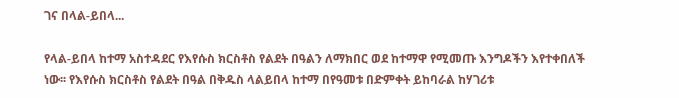ገና በላል-ይበላ...

የላል-ይበላ ከተማ አስተዳደር የእየሱስ ክርስቶስ የልደት በዓልን ለማክበር ወደ ከተማዋ የሚመጡ እንግዶችን እየተቀበለች ነው፡፡ የእየሱስ ክርስቶስ የልደት በዓል በቅዱስ ላልይበላ ከተማ በየዓመቱ በድምቀት ይከባራል ከሃገሪቱ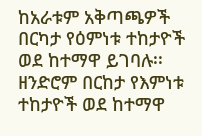ከአራቱም አቅጣጫዎች በርካታ የዕምነቱ ተከታዮች ወደ ከተማዋ ይገባሉ፡፡ ዘንድሮም በርከታ የእምነቱ ተከታዮች ወደ ከተማዋ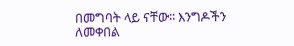በመግባት ላይ ናቸው፡፡ እንግዶችን ለመቀበል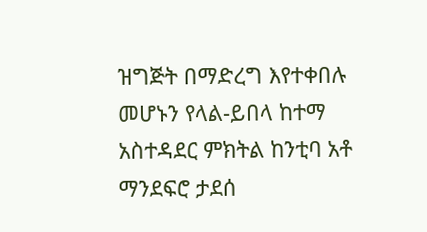ዝግጅት በማድረግ እየተቀበሉ መሆኑን የላል-ይበላ ከተማ አስተዳደር ምክትል ከንቲባ አቶ ማንደፍሮ ታደሰ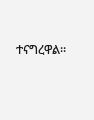ተናግረዋል።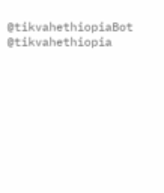@tikvahethiopiaBot @tikvahethiopia